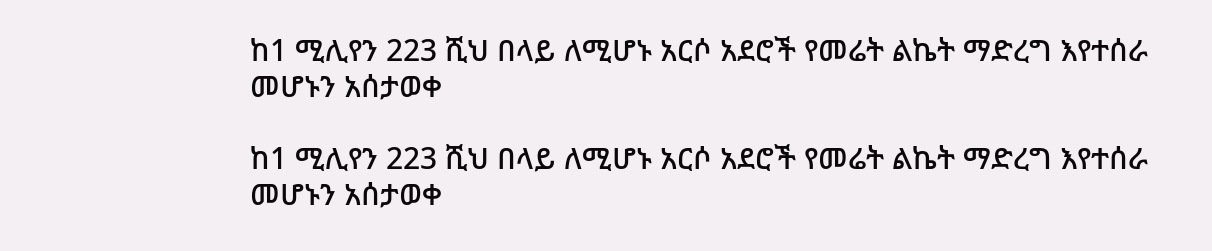ከ1 ሚሊየን 223 ሺህ በላይ ለሚሆኑ አርሶ አደሮች የመሬት ልኬት ማድረግ እየተሰራ መሆኑን አሰታወቀ

ከ1 ሚሊየን 223 ሺህ በላይ ለሚሆኑ አርሶ አደሮች የመሬት ልኬት ማድረግ እየተሰራ መሆኑን አሰታወቀ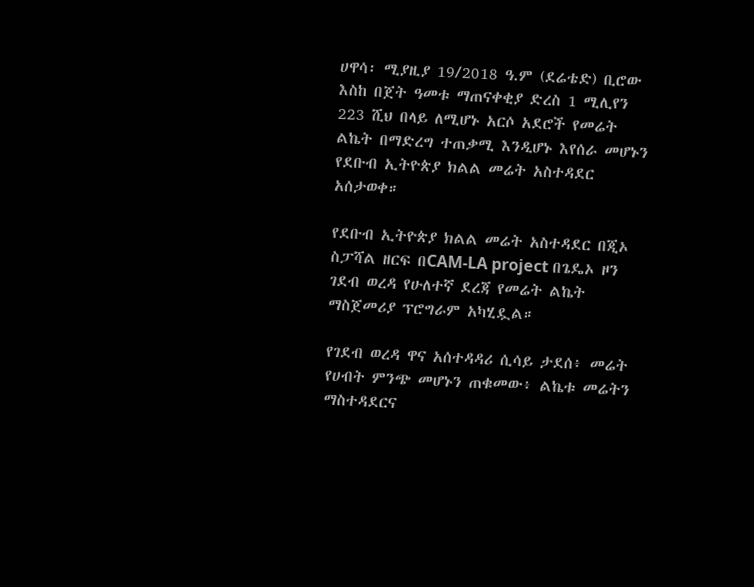ሀዋሳ፡ ሚያዚያ 19/2018 ዓ.ም (ደሬቴድ) ቢሮው እስከ በጀት ዓመቱ ማጠናቀቂያ ድረስ 1 ሚሊየን 223 ሺህ በላይ ለሚሆኑ አርሶ አደሮች የመሬት ልኬት በማድረግ ተጠቃሚ እንዲሆኑ እየሰራ መሆኑን የደቡብ ኢትዮጵያ ክልል መሬት አስተዳደር አሰታወቀ።

የደቡብ ኢትዮጵያ ክልል መሬት አስተዳደር በጂኦ ስፓሻል ዘርፍ በCAM-LA project በጌዴኦ ዞን ገደብ ወረዳ የሁለተኛ ደረጃ የመሬት ልኬት ማስጀመሪያ ፕሮግራም አካሂዷል።

የገደብ ወረዳ ዋና አሰተዳዳሪ ሲሳይ ታደሰ፥ መሬት የሀብት ምንጭ መሆኑን ጠቁመው፥ ልኬቱ መሬትን ማስተዳደርና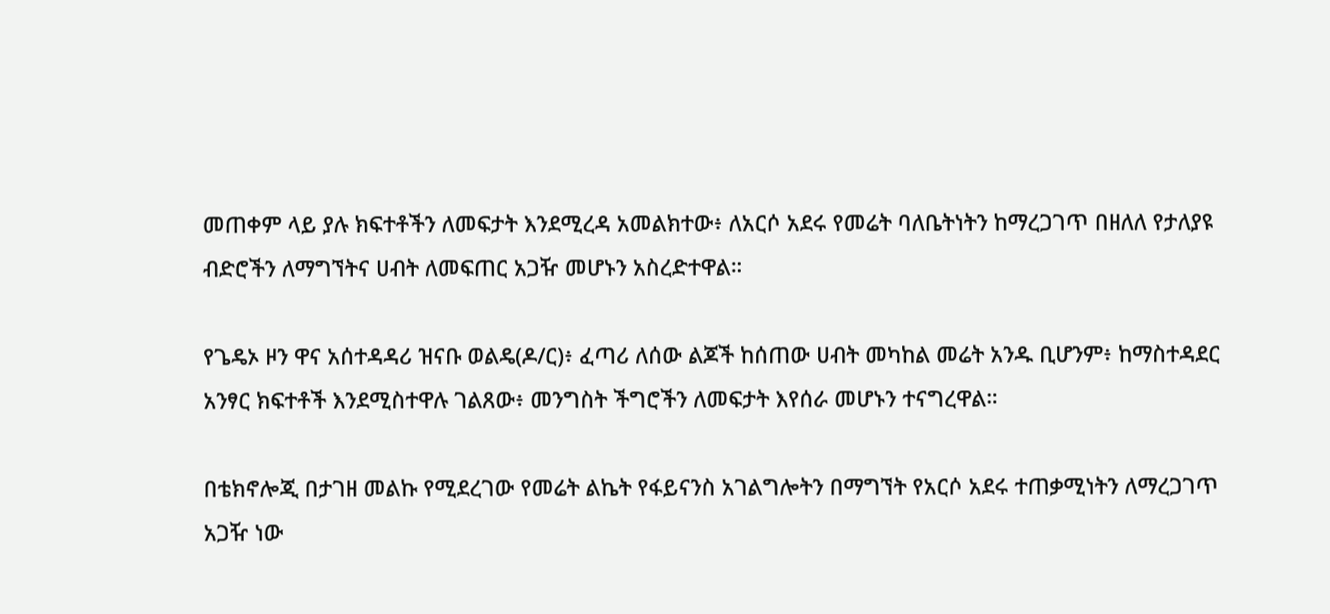መጠቀም ላይ ያሉ ክፍተቶችን ለመፍታት እንደሚረዳ አመልክተው፥ ለአርሶ አደሩ የመሬት ባለቤትነትን ከማረጋገጥ በዘለለ የታለያዩ ብድሮችን ለማግኘትና ሀብት ለመፍጠር አጋዥ መሆኑን አስረድተዋል።

የጌዴኦ ዞን ዋና አሰተዳዳሪ ዝናቡ ወልዴ(ዶ/ር)፥ ፈጣሪ ለሰው ልጆች ከሰጠው ሀብት መካከል መሬት አንዱ ቢሆንም፥ ከማስተዳደር አንፃር ክፍተቶች እንደሚስተዋሉ ገልጸው፥ መንግስት ችግሮችን ለመፍታት እየሰራ መሆኑን ተናግረዋል።

በቴክኖሎጂ በታገዘ መልኩ የሚደረገው የመሬት ልኬት የፋይናንስ አገልግሎትን በማግኘት የአርሶ አደሩ ተጠቃሚነትን ለማረጋገጥ አጋዥ ነው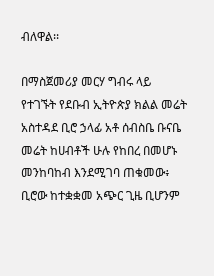ብለዋል፡፡

በማስጀመሪያ መርሃ ግብሩ ላይ የተገኙት የደቡብ ኢትዮጵያ ክልል መሬት አስተዳደ ቢሮ ኃላፊ አቶ ሰብስቤ ቡናቤ መሬት ከሀብቶች ሁሉ የከበረ በመሆኑ መንከባከብ እንደሚገባ ጠቁመው፥ ቢሮው ከተቋቋመ አጭር ጊዜ ቢሆንም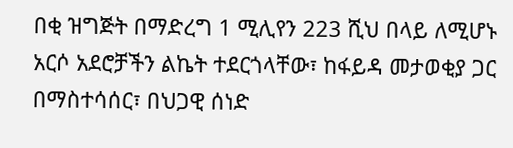በቂ ዝግጅት በማድረግ 1 ሚሊየን 223 ሺህ በላይ ለሚሆኑ አርሶ አደሮቻችን ልኬት ተደርጎላቸው፣ ከፋይዳ መታወቂያ ጋር በማስተሳሰር፣ በህጋዊ ሰነድ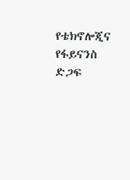የቴክኖሎጂና የፋይናንስ ድጋፍ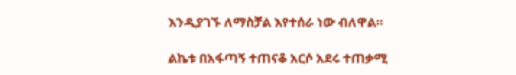እንዲያገኙ ለማስቻል እየተሰራ ነው ብለዋል።

ልኬቱ በአፋጣኝ ተጠናቆ አርሶ አደሩ ተጠቃሚ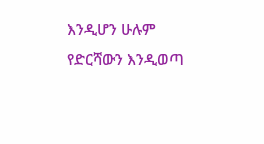እንዲሆን ሁሉም የድርሻውን እንዲወጣ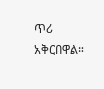ጥሪ አቅርበዋል።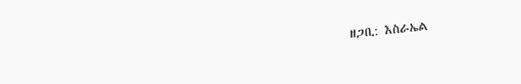ዘጋቢ: እስራኤል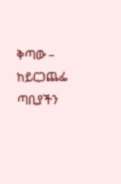ቅጣው – ከይርጋጨፌ ጣቢያችን